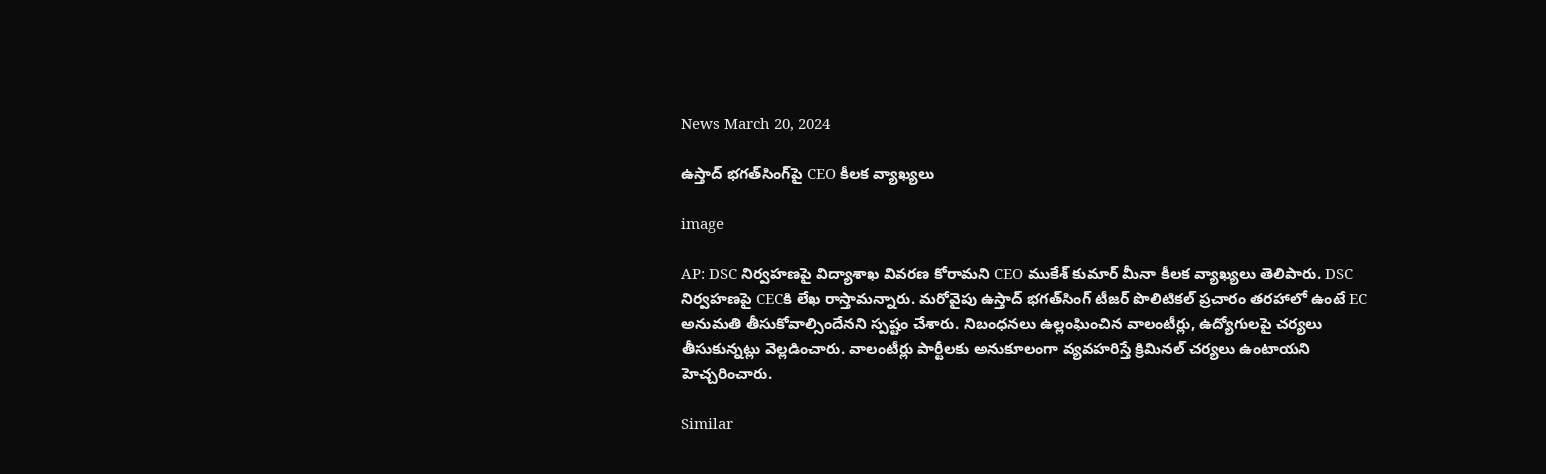News March 20, 2024

ఉస్తాద్ భగత్‌సింగ్‌పై CEO కీలక వ్యాఖ్యలు

image

AP: DSC నిర్వహణపై విద్యాశాఖ వివరణ కోరామని CEO ముకేశ్ కుమార్ మీనా కీలక వ్యాఖ్యలు తెలిపారు. DSC నిర్వహణపై CECకి లేఖ రాస్తామన్నారు. మరోవైపు ఉస్తాద్ భగత్‌సింగ్ టీజర్‌ పొలిటికల్ ప్రచారం తరహాలో ఉంటే EC అనుమతి తీసుకోవాల్సిందేనని స్పష్టం చేశారు. నిబంధనలు ఉల్లంఘించిన వాలంటీర్లు, ఉద్యోగులపై చర్యలు తీసుకున్నట్లు వెల్లడించారు. వాలంటీర్లు పార్టీలకు అనుకూలంగా వ్యవహరిస్తే క్రిమినల్ చర్యలు ఉంటాయని హెచ్చరించారు.

Similar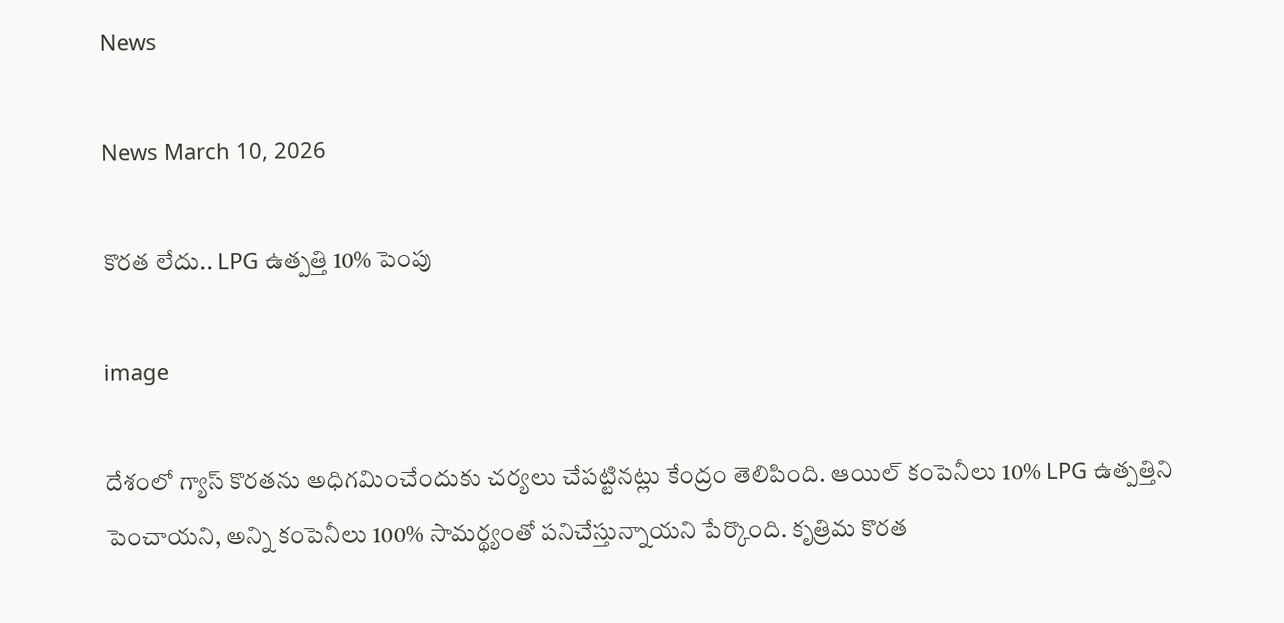News

News March 10, 2026

కొరత లేదు.. LPG ఉత్పత్తి 10% పెంపు

image

దేశంలో గ్యాస్ కొరతను అధిగమించేందుకు చర్యలు చేపట్టినట్లు కేంద్రం తెలిపింది. ఆయిల్ కంపెనీలు 10% LPG ఉత్పత్తిని పెంచాయని, అన్ని కంపెనీలు 100% సామర్థ్యంతో పనిచేస్తున్నాయని పేర్కొంది. కృత్రిమ కొరత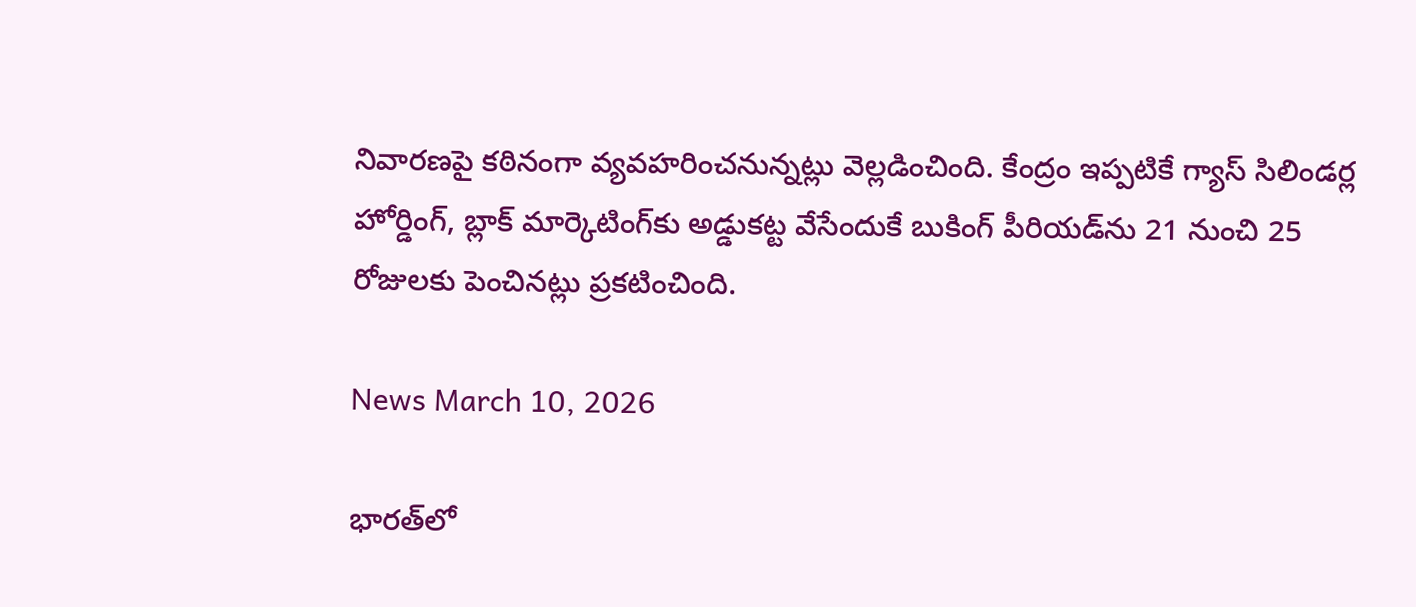నివారణపై కఠినంగా వ్యవహరించనున్నట్లు వెల్లడించింది. కేంద్రం ఇప్పటికే గ్యాస్ సిలిండర్ల హోర్డింగ్, బ్లాక్ మార్కెటింగ్‌కు అడ్డుకట్ట వేసేందుకే బుకింగ్ పీరియడ్‌ను 21 నుంచి 25 రోజులకు పెంచినట్లు ప్రకటించింది.

News March 10, 2026

భారత్‌లో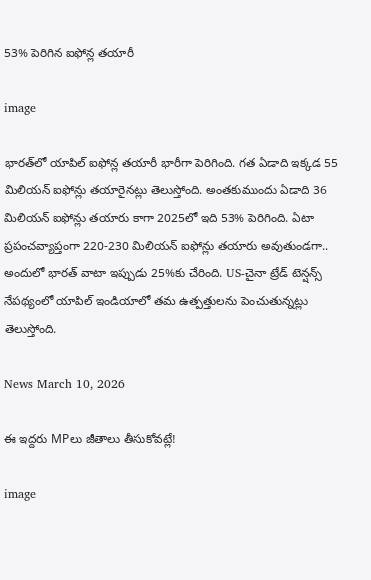53% పెరిగిన ఐఫోన్ల తయారీ

image

భారత్‌లో యాపిల్ ఐఫోన్ల తయారీ భారీగా పెరిగింది. గత ఏడాది ఇక్కడ 55 మిలియన్ ఐఫోన్లు తయారైనట్లు తెలుస్తోంది. అంతకుముందు ఏడాది 36 మిలియన్ ఐఫోన్లు తయారు కాగా 2025లో ఇది 53% పెరిగింది. ఏటా ప్రపంచవ్యాప్తంగా 220-230 మిలియన్ ఐఫోన్లు తయారు అవుతుండగా.. అందులో భారత్ వాటా ఇప్పుడు 25%కు చేరింది. US-చైనా ట్రేడ్ టెన్షన్స్ నేపథ్యంలో యాపిల్ ఇండియాలో తమ ఉత్పత్తులను పెంచుతున్నట్లు తెలుస్తోంది.

News March 10, 2026

ఈ ఇద్దరు MPలు జీతాలు తీసుకోవట్లే!

image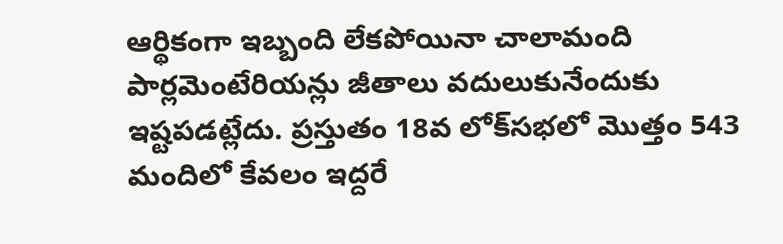ఆర్థికంగా ఇబ్బంది లేకపోయినా చాలామంది పార్లమెంటేరియన్లు జీతాలు వదులుకునేందుకు ఇష్టపడట్లేదు. ప్రస్తుతం 18వ లోక్‌సభలో మొత్తం 543 మందిలో కేవలం ఇద్దరే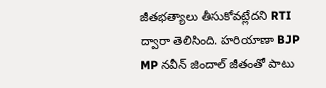జీతభత్యాలు తీసుకోవట్లేదని RTI ద్వారా తెలిసింది. హరియాణా BJP MP నవీన్ జిందాల్ జీతంతో పాటు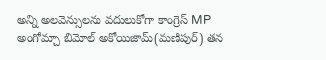అన్ని అలవెన్సులను వదులుకోగా కాంగ్రెస్ MP అంగోమ్చా బిమోల్ అకోయిజామ్(మణిపుర్) తన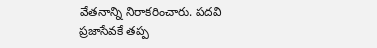వేతనాన్ని నిరాకరించారు. పదవి ప్రజాసేవకే తప్ప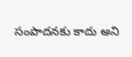సంపాదనకు కాదు అని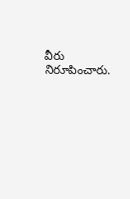వీరు నిరూపించారు.